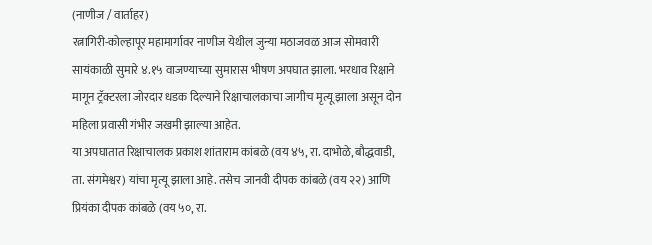(नाणीज / वार्ताहर)
रत्नागिरी-कोल्हापूर महामार्गावर नाणीज येथील जुन्या मठाजवळ आज सोमवारी सायंकाळी सुमारे ४.१५ वाजण्याच्या सुमारास भीषण अपघात झाला. भरधाव रिक्षाने मागून ट्रॅक्टरला जोरदार धडक दिल्याने रिक्षाचालकाचा जागीच मृत्यू झाला असून दोन महिला प्रवासी गंभीर जखमी झाल्या आहेत.
या अपघातात रिक्षाचालक प्रकाश शांताराम कांबळे (वय ४५, रा. दाभोळे, बौद्धवाडी, ता. संगमेश्वर) यांचा मृत्यू झाला आहे. तसेच जानवी दीपक कांबळे (वय २२) आणि प्रियंका दीपक कांबळे (वय ५०, रा.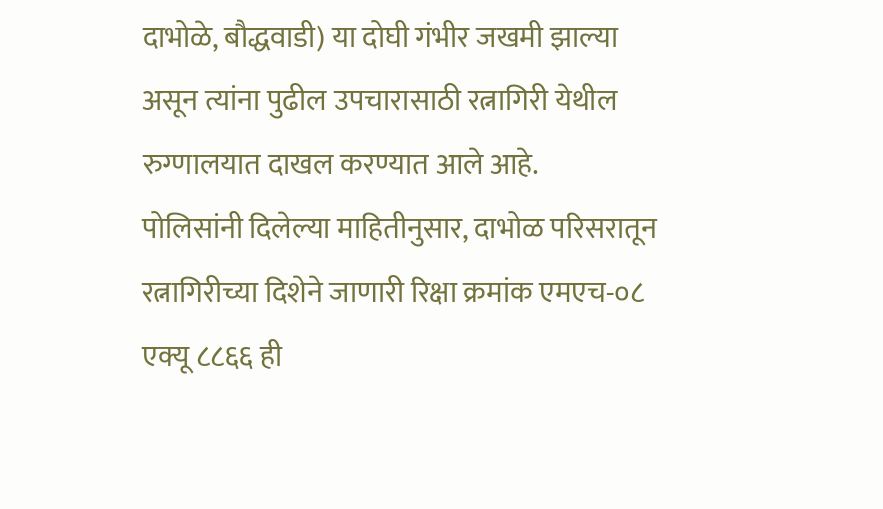दाभोळे, बौद्धवाडी) या दोघी गंभीर जखमी झाल्या असून त्यांना पुढील उपचारासाठी रत्नागिरी येथील रुग्णालयात दाखल करण्यात आले आहे.
पोलिसांनी दिलेल्या माहितीनुसार, दाभोळ परिसरातून रत्नागिरीच्या दिशेने जाणारी रिक्षा क्रमांक एमएच-०८ एक्यू ८८६६ ही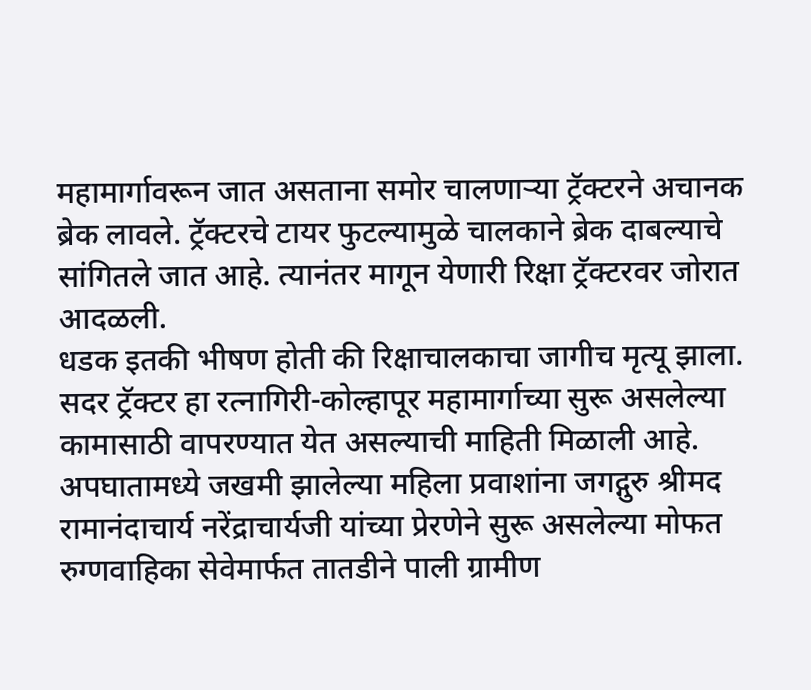महामार्गावरून जात असताना समोर चालणाऱ्या ट्रॅक्टरने अचानक ब्रेक लावले. ट्रॅक्टरचे टायर फुटल्यामुळे चालकाने ब्रेक दाबल्याचे सांगितले जात आहे. त्यानंतर मागून येणारी रिक्षा ट्रॅक्टरवर जोरात आदळली.
धडक इतकी भीषण होती की रिक्षाचालकाचा जागीच मृत्यू झाला. सदर ट्रॅक्टर हा रत्नागिरी-कोल्हापूर महामार्गाच्या सुरू असलेल्या कामासाठी वापरण्यात येत असल्याची माहिती मिळाली आहे.
अपघातामध्ये जखमी झालेल्या महिला प्रवाशांना जगद्गुरु श्रीमद रामानंदाचार्य नरेंद्राचार्यजी यांच्या प्रेरणेने सुरू असलेल्या मोफत रुग्णवाहिका सेवेमार्फत तातडीने पाली ग्रामीण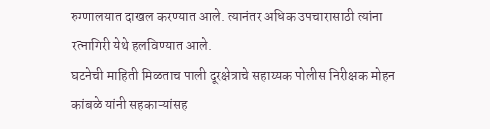रुग्णालयात दाखल करण्यात आले. त्यानंतर अधिक उपचारासाठी त्यांना रत्नागिरी येथे हलविण्यात आले.
घटनेची माहिती मिळताच पाली दूरक्षेत्राचे सहाय्यक पोलीस निरीक्षक मोहन कांबळे यांनी सहकाऱ्यांसह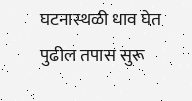घटनास्थळी धाव घेत पुढील तपास सुरू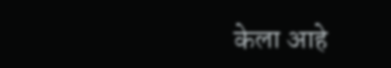केला आहे